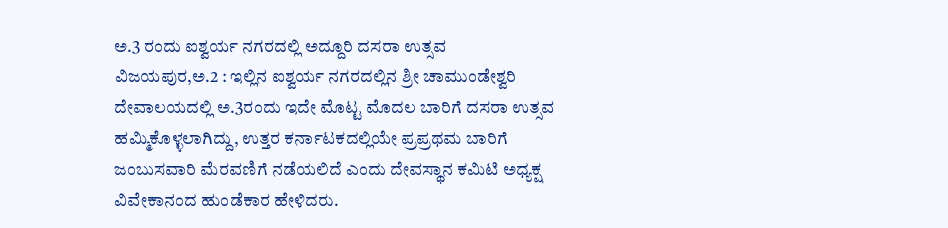ಅ.3 ರಂದು ಐಶ್ವರ್ಯ ನಗರದಲ್ಲಿ ಅದ್ದೂರಿ ದಸರಾ ಉತ್ಸವ
ವಿಜಯಪುರ,ಅ.2 : ಇಲ್ಲಿನ ಐಶ್ವರ್ಯ ನಗರದಲ್ಲಿನ ಶ್ರೀ ಚಾಮುಂಡೇಶ್ವರಿ ದೇವಾಲಯದಲ್ಲಿ ಅ.3ರಂದು ಇದೇ ಮೊಟ್ಟ ಮೊದಲ ಬಾರಿಗೆ ದಸರಾ ಉತ್ಸವ ಹಮ್ಮಿಕೊಳ್ಳಲಾಗಿದ್ದು, ಉತ್ತರ ಕರ್ನಾಟಕದಲ್ಲಿಯೇ ಪ್ರಪ್ರಥಮ ಬಾರಿಗೆ ಜಂಬುಸವಾರಿ ಮೆರವಣಿಗೆ ನಡೆಯಲಿದೆ ಎಂದು ದೇವಸ್ಥಾನ ಕಮಿಟಿ ಅಧ್ಯಕ್ಷ ವಿವೇಕಾನಂದ ಹುಂಡೆಕಾರ ಹೇಳಿದರು.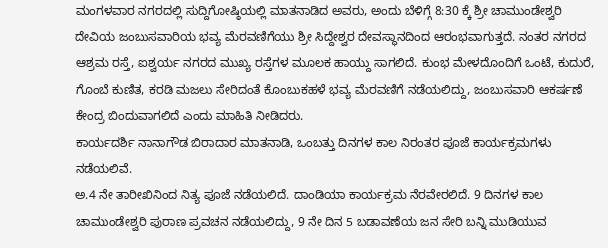ಮಂಗಳವಾರ ನಗರದಲ್ಲಿ ಸುದ್ದಿಗೋಷ್ಠಿಯಲ್ಲಿ ಮಾತನಾಡಿದ ಅವರು, ಅಂದು ಬೆಳಿಗ್ಗೆ 8:30 ಕ್ಕೆ ಶ್ರೀ ಚಾಮುಂಡೇಶ್ವರಿ ದೇವಿಯ ಜಂಬುಸವಾರಿಯ ಭವ್ಯ ಮೆರವಣಿಗೆಯು ಶ್ರೀ ಸಿದ್ದೇಶ್ವರ ದೇವಸ್ಥಾನದಿಂದ ಆರಂಭವಾಗುತ್ತದೆ. ನಂತರ ನಗರದ ಆಶ್ರಮ ರಸ್ತೆ, ಐಶ್ವರ್ಯ ನಗರದ ಮುಖ್ಯ ರಸ್ತೆಗಳ ಮೂಲಕ ಹಾಯ್ದು ಸಾಗಲಿದೆ. ಕುಂಭ ಮೇಳದೊಂದಿಗೆ ಒಂಟೆ, ಕುದುರೆ, ಗೊಂಬೆ ಕುಣಿತ, ಕರಡಿ ಮಜಲು ಸೇರಿದಂತೆ ಕೊಂಬುಕಹಳೆ ಭವ್ಯ ಮೆರವಣಿಗೆ ನಡೆಯಲಿದ್ದು, ಜಂಬುಸವಾರಿ ಆಕರ್ಷಣೆ ಕೇಂದ್ರ ಬಿಂದುವಾಗಲಿದೆ ಎಂದು ಮಾಹಿತಿ ನೀಡಿದರು.
ಕಾರ್ಯದರ್ಶಿ ನಾನಾಗೌಡ ಬಿರಾದಾರ ಮಾತನಾಡಿ, ಒಂಬತ್ತು ದಿನಗಳ ಕಾಲ ನಿರಂತರ ಪೂಜೆ ಕಾರ್ಯಕ್ರಮಗಳು ನಡೆಯಲಿವೆ.
ಅ.4 ನೇ ತಾರೀಖಿನಿಂದ ನಿತ್ಯ ಪೂಜೆ ನಡೆಯಲಿದೆ. ದಾಂಡಿಯಾ ಕಾರ್ಯಕ್ರಮ ನೆರವೇರಲಿದೆ. 9 ದಿನಗಳ ಕಾಲ ಚಾಮುಂಡೇಶ್ವರಿ ಪುರಾಣ ಪ್ರವಚನ ನಡೆಯಲಿದ್ದು, 9 ನೇ ದಿನ 5 ಬಡಾವಣೆಯ ಜನ ಸೇರಿ ಬನ್ನಿ ಮುಡಿಯುವ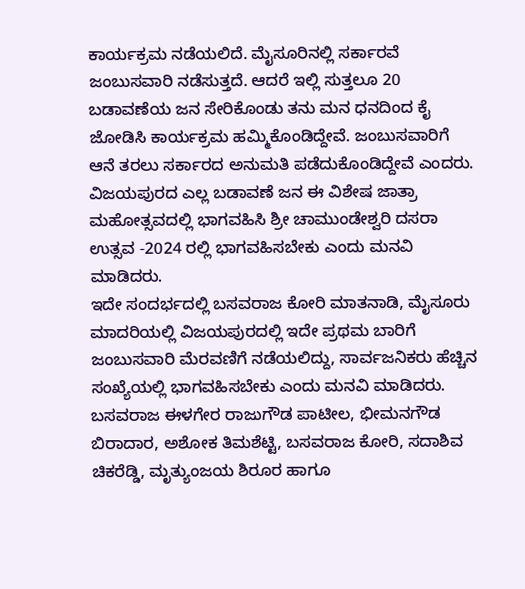ಕಾರ್ಯಕ್ರಮ ನಡೆಯಲಿದೆ. ಮೈಸೂರಿನಲ್ಲಿ ಸರ್ಕಾರವೆ ಜಂಬುಸವಾರಿ ನಡೆಸುತ್ತದೆ. ಆದರೆ ಇಲ್ಲಿ ಸುತ್ತಲೂ 20 ಬಡಾವಣೆಯ ಜನ ಸೇರಿಕೊಂಡು ತನು ಮನ ಧನದಿಂದ ಕೈ ಜೋಡಿಸಿ ಕಾರ್ಯಕ್ರಮ ಹಮ್ಮಿಕೊಂಡಿದ್ದೇವೆ. ಜಂಬುಸವಾರಿಗೆ ಆನೆ ತರಲು ಸರ್ಕಾರದ ಅನುಮತಿ ಪಡೆದುಕೊಂಡಿದ್ದೇವೆ ಎಂದರು.
ವಿಜಯಪುರದ ಎಲ್ಲ ಬಡಾವಣೆ ಜನ ಈ ವಿಶೇಷ ಜಾತ್ರಾ ಮಹೋತ್ಸವದಲ್ಲಿ ಭಾಗವಹಿಸಿ ಶ್ರೀ ಚಾಮುಂಡೇಶ್ವರಿ ದಸರಾ ಉತ್ಸವ -2024 ರಲ್ಲಿ ಭಾಗವಹಿಸಬೇಕು ಎಂದು ಮನವಿ ಮಾಡಿದರು.
ಇದೇ ಸಂದರ್ಭದಲ್ಲಿ ಬಸವರಾಜ ಕೋರಿ ಮಾತನಾಡಿ, ಮೈಸೂರು ಮಾದರಿಯಲ್ಲಿ ವಿಜಯಪುರದಲ್ಲಿ ಇದೇ ಪ್ರಥಮ ಬಾರಿಗೆ ಜಂಬುಸವಾರಿ ಮೆರವಣಿಗೆ ನಡೆಯಲಿದ್ದು, ಸಾರ್ವಜನಿಕರು ಹೆಚ್ಚಿನ ಸಂಖ್ಯೆಯಲ್ಲಿ ಭಾಗವಹಿಸಬೇಕು ಎಂದು ಮನವಿ ಮಾಡಿದರು.
ಬಸವರಾಜ ಈಳಗೇರ ರಾಜುಗೌಡ ಪಾಟೀಲ, ಭೀಮನಗೌಡ ಬಿರಾದಾರ, ಅಶೋಕ ತಿಮಶೆಟ್ಟಿ, ಬಸವರಾಜ ಕೋರಿ, ಸದಾಶಿವ ಚಿಕರೆಡ್ಡಿ, ಮೃತ್ಯುಂಜಯ ಶಿರೂರ ಹಾಗೂ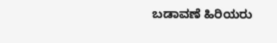ಬಡಾವಣೆ ಹಿರಿಯರು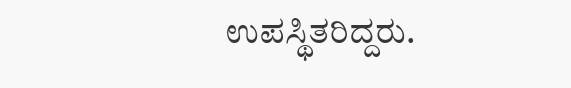ಉಪಸ್ಥಿತರಿದ್ದರು.